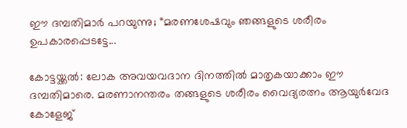ഈ ദമ്പതിമാർ പറയുന്നു; “മരണശേഷവും ഞങ്ങളുടെ ശരീരം ഉപകാരപ്പെടട്ടേ...

കോട്ടയ്ക്കൽ: ലോക അവയവദാന ദിനത്തിൽ മാതൃകയാക്കാം ഈ ദമ്പതിമാരെ. മരണാനന്തരം തങ്ങളുടെ ശരീരം വൈദ്യരത്നം ആയുർവേദ കോളേജ്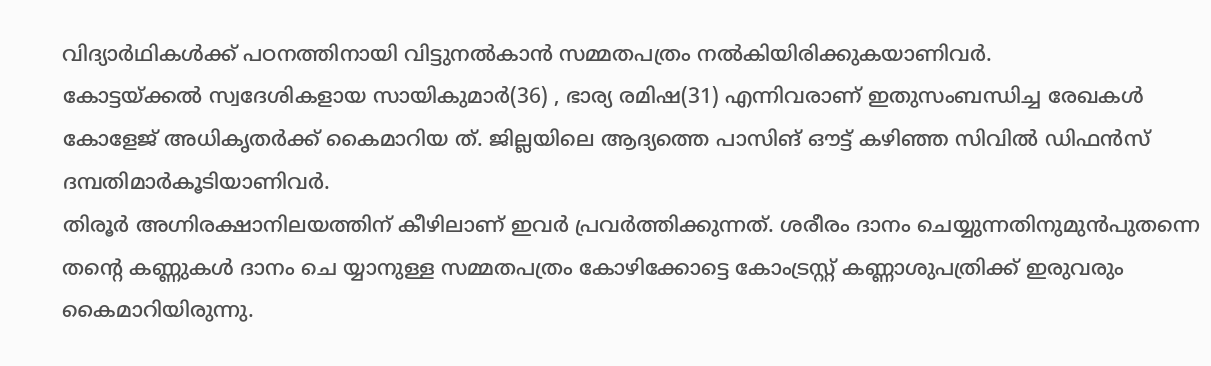വിദ്യാർഥികൾക്ക് പഠനത്തിനായി വിട്ടുനൽകാൻ സമ്മതപത്രം നൽകിയിരിക്കുകയാണിവർ.
കോട്ടയ്ക്കൽ സ്വദേശികളായ സായികുമാർ(36) , ഭാര്യ രമിഷ(31) എന്നിവരാണ് ഇതുസംബന്ധിച്ച രേഖകൾ കോളേജ് അധികൃതർക്ക് കൈമാറിയ ത്. ജില്ലയിലെ ആദ്യത്തെ പാസിങ് ഔട്ട് കഴിഞ്ഞ സിവിൽ ഡിഫൻസ് ദമ്പതിമാർകൂടിയാണിവർ.
തിരൂർ അഗ്നിരക്ഷാനിലയത്തിന് കീഴിലാണ് ഇവർ പ്രവർത്തിക്കുന്നത്. ശരീരം ദാനം ചെയ്യുന്നതിനുമുൻപുതന്നെ തന്റെ കണ്ണുകൾ ദാനം ചെ യ്യാനുള്ള സമ്മതപത്രം കോഴിക്കോട്ടെ കോംട്രസ്റ്റ് കണ്ണാശുപത്രിക്ക് ഇരുവരും കൈമാറിയിരുന്നു.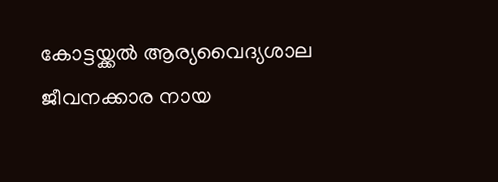കോട്ടയ്ക്കൽ ആര്യവൈദ്യശാല ജീവനക്കാര നായ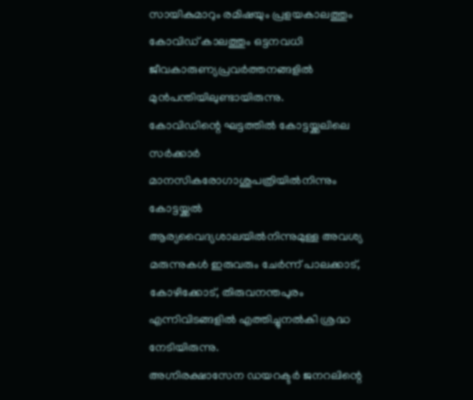സായികുമാറും രമിഷയും പ്രളയകാലത്തും കോവിഡ് കാലത്തും ഒട്ടനവധി ജീവകാരുണ്യപ്രവർത്തനങ്ങളിൽ മുൻപന്തിയിലുണ്ടായിരുന്നു.
കോവിഡിന്റെ ഘട്ടത്തിൽ കോട്ടയ്ക്കലിലെ സർക്കാർ മാനസികരോഗാശുപത്രിയിൽനിന്നും കോട്ടയ്ക്കൽ ആര്യവൈദ്യശാലയിൽനിന്നുമുള്ള അവശ്യ മരുന്നുകൾ ഇരുവരും ചേർന്ന് പാലക്കാട്, കോഴിക്കോട്, തിരുവനന്തപുരം എന്നിവിടങ്ങളിൽ എത്തിച്ചുനൽകി ശ്രദ്ധ നേടിയിരുന്നു.
അഗ്നിരക്ഷാസേന ഡയറക്ടർ ജനറലിന്റെ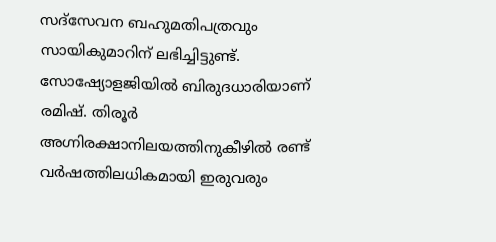സദ്സേവന ബഹുമതിപത്രവും സായികുമാറിന് ലഭിച്ചിട്ടുണ്ട്. സോഷ്യോളജിയിൽ ബിരുദധാരിയാണ് രമിഷ്. തിരൂർ അഗ്നിരക്ഷാനിലയത്തിനുകീഴിൽ രണ്ട് വർഷത്തിലധികമായി ഇരുവരും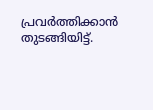പ്രവർത്തിക്കാൻ തുടങ്ങിയിട്ട്.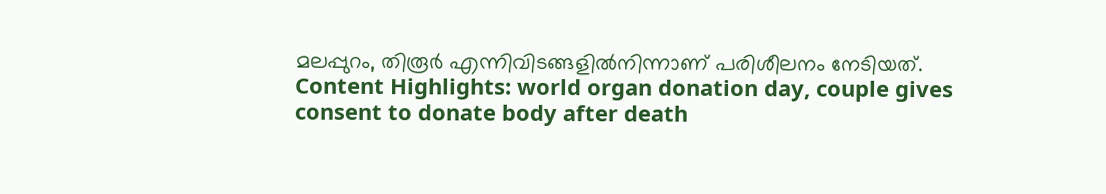മലപ്പുറം, തിരൂർ എന്നിവിടങ്ങളിൽനിന്നാണ് പരിശീലനം നേടിയത്.
Content Highlights: world organ donation day, couple gives consent to donate body after death